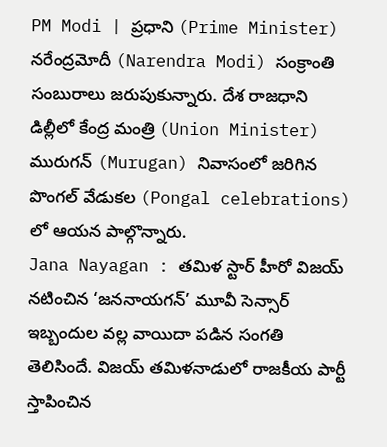PM Modi | ప్రధాని (Prime Minister) నరేంద్రమోదీ (Narendra Modi) సంక్రాంతి సంబురాలు జరుపుకున్నారు. దేశ రాజధాని డిల్లీలో కేంద్ర మంత్రి (Union Minister) మురుగన్ (Murugan) నివాసంలో జరిగిన పొంగల్ వేడుకల (Pongal celebrations) లో ఆయన పాల్గొన్నారు.
Jana Nayagan : తమిళ స్టార్ హీరో విజయ్ నటించిన ‘జననాయగన్’ మూవీ సెన్సార్ ఇబ్బందుల వల్ల వాయిదా పడిన సంగతి తెలిసిందే. విజయ్ తమిళనాడులో రాజకీయ పార్టీ స్తాపించిన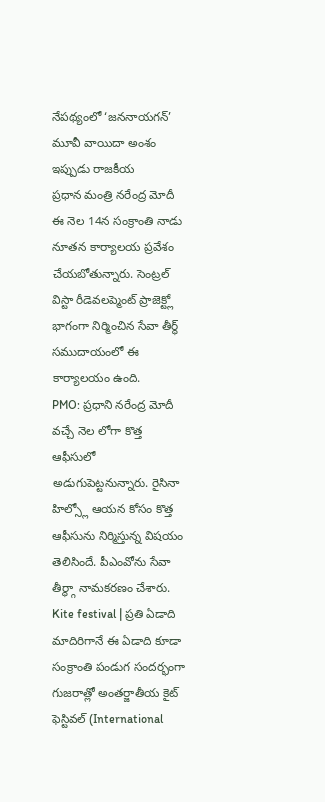నేపథ్యంలో ‘జననాయగన్’ మూవీ వాయిదా అంశం ఇప్పుడు రాజకీయ
ప్రధాన మంత్రి నరేంద్ర మోదీ ఈ నెల 14న సంక్రాంతి నాడు నూతన కార్యాలయ ప్రవేశం చేయబోతున్నారు. సెంట్రల్ విస్టా రీడెవలప్మెంట్ ప్రాజెక్ట్లో భాగంగా నిర్మించిన సేవా తీర్థ్ సముదాయంలో ఈ కార్యాలయం ఉంది.
PMO: ప్రధాని నరేంద్ర మోదీ వచ్చే నెల లోగా కొత్త ఆఫీసులో అడుగుపెట్టనున్నారు. రైసినా హిల్స్లో ఆయన కోసం కొత్త ఆఫీసును నిర్మిస్తున్న విషయం తెలిసిందే. పీఎంవోను సేవా తీర్థ్గా నామకరణం చేశారు.
Kite festival | ప్రతి ఏడాది మాదిరిగానే ఈ ఏడాది కూడా సంక్రాంతి పండుగ సందర్భంగా గుజరాత్లో అంతర్జాతీయ కైట్ ఫెస్టివల్ (International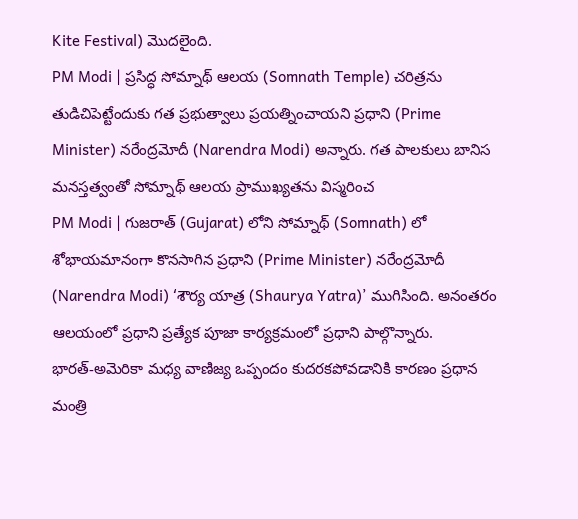Kite Festival) మొదలైంది.
PM Modi | ప్రసిద్ధ సోమ్నాథ్ ఆలయ (Somnath Temple) చరిత్రను తుడిచిపెట్టేందుకు గత ప్రభుత్వాలు ప్రయత్నించాయని ప్రధాని (Prime Minister) నరేంద్రమోదీ (Narendra Modi) అన్నారు. గత పాలకులు బానిస మనస్తత్వంతో సోమ్నాథ్ ఆలయ ప్రాముఖ్యతను విస్మరించ
PM Modi | గుజరాత్ (Gujarat) లోని సోమ్నాథ్ (Somnath) లో శోభాయమానంగా కొనసాగిన ప్రధాని (Prime Minister) నరేంద్రమోదీ (Narendra Modi) ‘శౌర్య యాత్ర (Shaurya Yatra)’ ముగిసింది. అనంతరం ఆలయంలో ప్రధాని ప్రత్యేక పూజా కార్యక్రమంలో ప్రధాని పాల్గొన్నారు.
భారత్-అమెరికా మధ్య వాణిజ్య ఒప్పందం కుదరకపోవడానికి కారణం ప్రధాన మంత్రి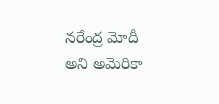నరేంద్ర మోదీ అని అమెరికా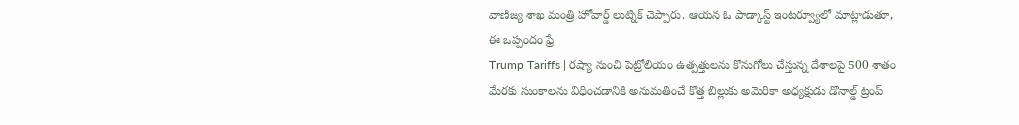వాణిజ్య శాఖ మంత్రి హోవార్డ్ లుట్నిక్ చెప్పారు. ఆయన ఓ పాడ్కాస్ట్ ఇంటర్వ్యూలో మాట్లాడుతూ, ఈ ఒప్పందం ఫ్రే
Trump Tariffs | రష్యా నుంచి పెట్రోలియం ఉత్పత్తులను కొనుగోలు చేస్తున్న దేశాలపై 500 శాతం మేరకు సుంకాలను విధించడానికి అనుమతించే కొత్త బిల్లుకు అమెరికా అధ్యక్షుడు డొనాల్డ్ ట్రంప్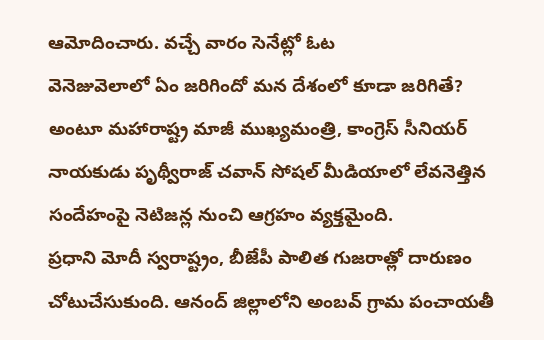ఆమోదించారు. వచ్చే వారం సెనేట్లో ఓట
వెనెజువెలాలో ఏం జరిగిందో మన దేశంలో కూడా జరిగితే? అంటూ మహారాష్ట్ర మాజీ ముఖ్యమంత్రి, కాంగ్రెస్ సీనియర్ నాయకుడు పృథ్వీరాజ్ చవాన్ సోషల్ మీడియాలో లేవనెత్తిన సందేహంపై నెటిజన్ల నుంచి ఆగ్రహం వ్యక్తమైంది.
ప్రధాని మోదీ స్వరాష్ట్రం, బీజేపీ పాలిత గుజరాత్లో దారుణం చోటుచేసుకుంది. ఆనంద్ జిల్లాలోని అంబవ్ గ్రామ పంచాయతీ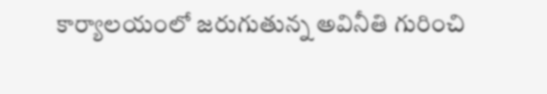కార్యాలయంలో జరుగుతున్న అవినీతి గురించి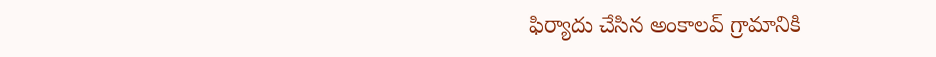ఫిర్యాదు చేసిన అంకాలవ్ గ్రామానికి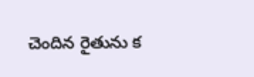చెందిన రైతును క